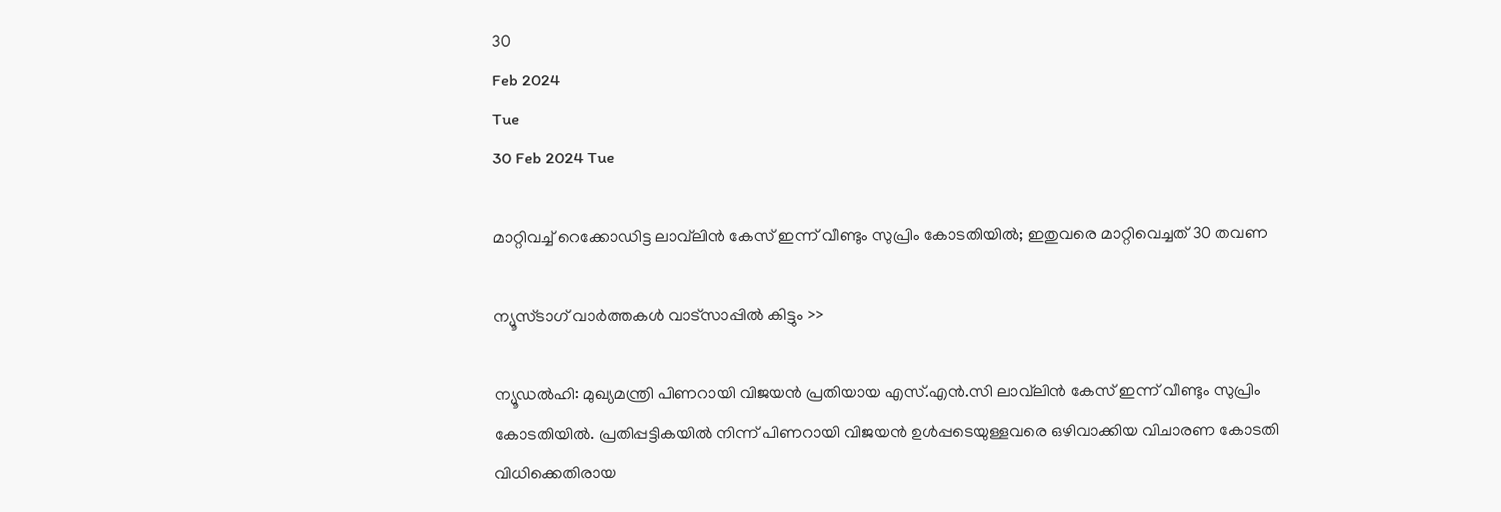30
Feb 2024
Tue
30 Feb 2024 Tue

മാറ്റിവച്ച് റെക്കോഡിട്ട ലാവ്‌ലിന്‍ കേസ് ഇന്ന് വീണ്ടും സുപ്രിം കോടതിയില്‍; ഇതുവരെ മാറ്റിവെച്ചത് 30 തവണ

ന്യൂസ്ടാഗ് വാര്‍ത്തകള്‍ വാട്‌സാപ്പില്‍ കിട്ടും >>

ന്യൂഡല്‍ഹി: മുഖ്യമന്ത്രി പിണറായി വിജയന്‍ പ്രതിയായ എസ്.എന്‍.സി ലാവ്‌ലിന്‍ കേസ് ഇന്ന് വീണ്ടും സുപ്രിം കോടതിയില്‍. പ്രതിപ്പട്ടികയില്‍ നിന്ന് പിണറായി വിജയന്‍ ഉള്‍പ്പടെയുള്ളവരെ ഒഴിവാക്കിയ വിചാരണ കോടതി വിധിക്കെതിരായ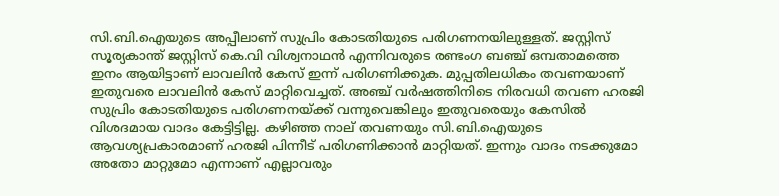സി.ബി.ഐയുടെ അപ്പീലാണ് സുപ്രിം കോടതിയുടെ പരിഗണനയിലുള്ളത്. ജസ്റ്റിസ് സൂര്യകാന്ത് ജസ്റ്റിസ് കെ.വി വിശ്വനാഥന്‍ എന്നിവരുടെ രണ്ടംഗ ബഞ്ച് ഒമ്പതാമത്തെ ഇനം ആയിട്ടാണ് ലാവലിന്‍ കേസ് ഇന്ന് പരിഗണിക്കുക. മുപ്പതിലധികം തവണയാണ് ഇതുവരെ ലാവലിന്‍ കേസ് മാറ്റിവെച്ചത്. അഞ്ച് വര്‍ഷത്തിനിടെ നിരവധി തവണ ഹരജി സുപ്രിം കോടതിയുടെ പരിഗണനയ്ക്ക് വന്നുവെങ്കിലും ഇതുവരെയും കേസില്‍ വിശദമായ വാദം കേട്ടിട്ടില്ല. കഴിഞ്ഞ നാല് തവണയും സി.ബി.ഐയുടെ ആവശ്യപ്രകാരമാണ് ഹരജി പിന്നീട് പരിഗണിക്കാന്‍ മാറ്റിയത്. ഇന്നും വാദം നടക്കുമോ അതോ മാറ്റുമോ എന്നാണ് എല്ലാവരും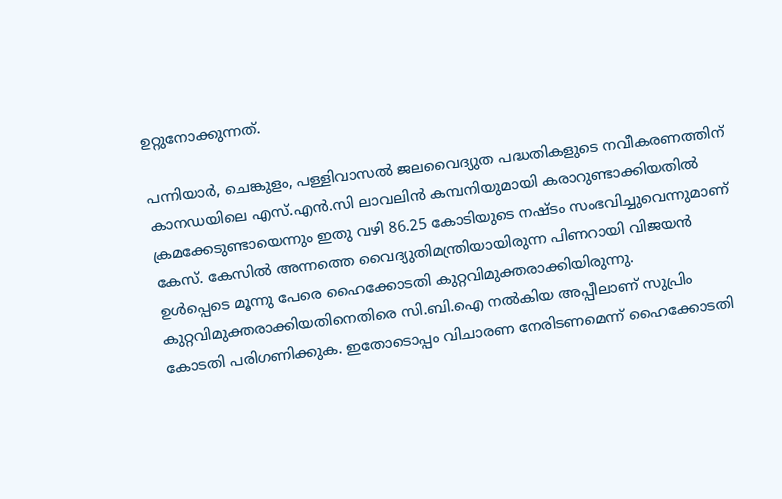ഉറ്റുനോക്കുന്നത്.

പന്നിയാര്‍, ചെങ്കുളം, പള്ളിവാസല്‍ ജലവൈദ്യുത പദ്ധതികളുടെ നവീകരണത്തിന് കാനഡയിലെ എസ്.എന്‍.സി ലാവലിന്‍ കമ്പനിയുമായി കരാറുണ്ടാക്കിയതില്‍ ക്രമക്കേടുണ്ടായെന്നും ഇതു വഴി 86.25 കോടിയുടെ നഷ്ടം സംഭവിച്ചുവെന്നുമാണ് കേസ്. കേസില്‍ അന്നത്തെ വൈദ്യുതിമന്ത്രിയായിരുന്ന പിണറായി വിജയന്‍ ഉള്‍പ്പെടെ മൂന്നു പേരെ ഹൈക്കോടതി കുറ്റവിമുക്തരാക്കിയിരുന്നു. കുറ്റവിമുക്തരാക്കിയതിനെതിരെ സി.ബി.ഐ നല്‍കിയ അപ്പീലാണ് സുപ്രിം കോടതി പരിഗണിക്കുക. ഇതോടൊപ്പം വിചാരണ നേരിടണമെന്ന് ഹൈക്കോടതി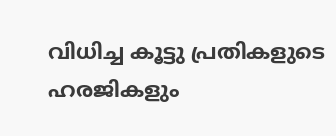വിധിച്ച കൂട്ടു പ്രതികളുടെ ഹരജികളും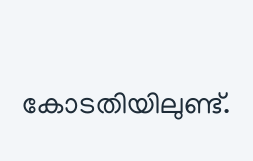കോടതിയിലുണ്ട്.